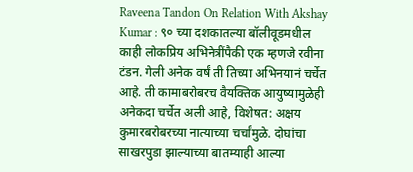Raveena Tandon On Relation With Akshay Kumar : ९० च्या दशकातल्या बॉलीवूडमधील काही लोकप्रिय अभिनेत्रींपैकी एक म्हणजे रवीना टंडन. गेली अनेक वर्षं ती तिच्या अभिनयानं चर्चेत आहे. ती कामाबरोबरच वैयक्तिक आयुष्यामुळेही अनेकदा चर्चेत अली आहे, विशेषत: अक्षय कुमारबरोबरच्या नात्याच्या चर्चांमुळे. दोघांचा साखरपुडा झाल्याच्या बातम्याही आल्या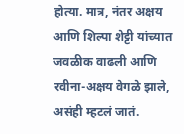होत्या. मात्र, नंतर अक्षय आणि शिल्पा शेट्टी यांच्यात जवळीक वाढली आणि रवीना-अक्षय वेगळे झाले, असंही म्हटलं जातं.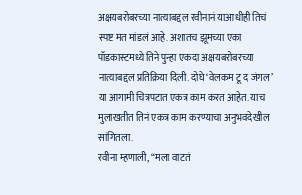अक्षयबरोबरच्या नात्याबद्दल रवीनानं याआधीही तिचं स्पष्ट मत मांडलं आहे. अशातच झूमच्या एका पॉडकास्टमध्ये तिने पुन्हा एकदा अक्षयबरोबरच्या नात्याबद्दल प्रतिक्रिया दिली. दोघे ‘वेलकम टू द जंगल’ या आगामी चित्रपटात एकत्र काम करत आहेत. याच मुलाखतीत तिनं एकत्र काम करण्याचा अनुभवदेखील सांगितला.
रवीना म्हणाली, “मला वाटतं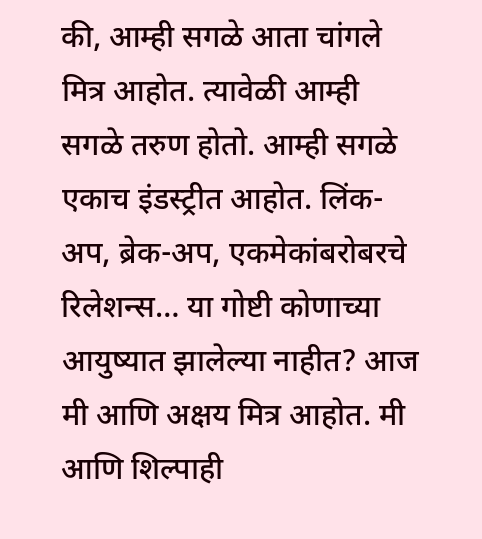की, आम्ही सगळे आता चांगले मित्र आहोत. त्यावेळी आम्ही सगळे तरुण होतो. आम्ही सगळे एकाच इंडस्ट्रीत आहोत. लिंक-अप, ब्रेक-अप, एकमेकांबरोबरचे रिलेशन्स… या गोष्टी कोणाच्या आयुष्यात झालेल्या नाहीत? आज मी आणि अक्षय मित्र आहोत. मी आणि शिल्पाही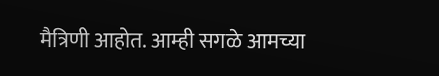मैत्रिणी आहोत. आम्ही सगळे आमच्या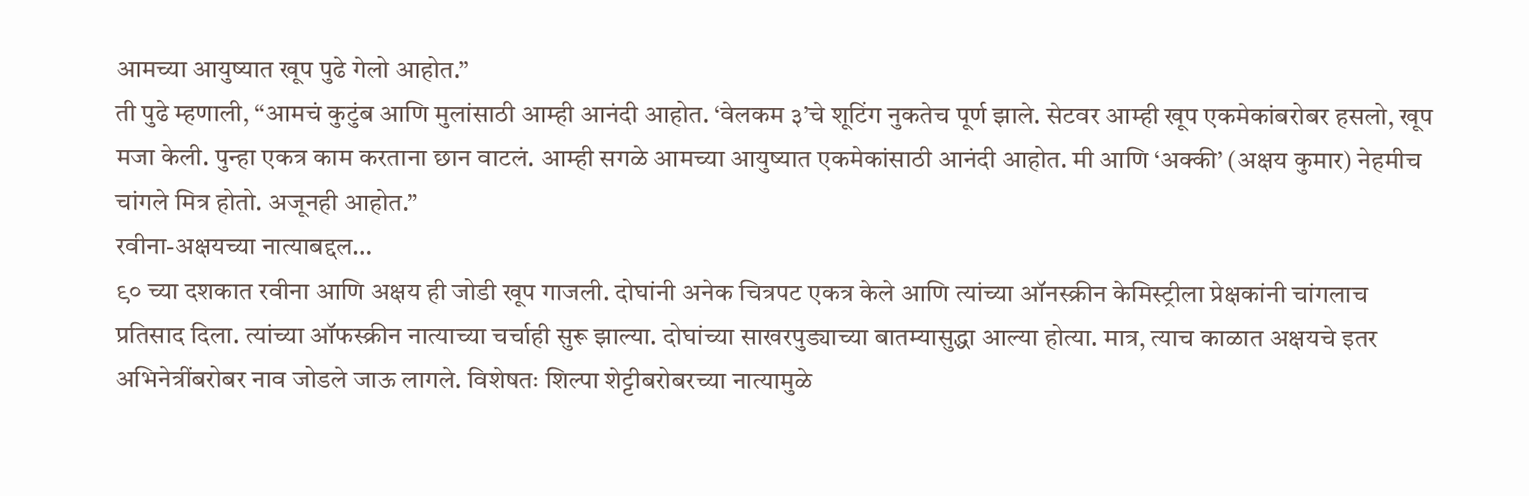आमच्या आयुष्यात खूप पुढे गेलो आहोत.”
ती पुढे म्हणाली, “आमचं कुटुंब आणि मुलांसाठी आम्ही आनंदी आहोत. ‘वेलकम ३’चे शूटिंग नुकतेच पूर्ण झाले. सेटवर आम्ही खूप एकमेकांबरोबर हसलो, खूप मजा केली. पुन्हा एकत्र काम करताना छान वाटलं. आम्ही सगळे आमच्या आयुष्यात एकमेकांसाठी आनंदी आहोत. मी आणि ‘अक्की’ (अक्षय कुमार) नेहमीच चांगले मित्र होतो. अजूनही आहोत.”
रवीना-अक्षयच्या नात्याबद्दल…
९० च्या दशकात रवीना आणि अक्षय ही जोडी खूप गाजली. दोघांनी अनेक चित्रपट एकत्र केले आणि त्यांच्या ऑनस्क्रीन केमिस्ट्रीला प्रेक्षकांनी चांगलाच प्रतिसाद दिला. त्यांच्या ऑफस्क्रीन नात्याच्या चर्चाही सुरू झाल्या. दोघांच्या साखरपुड्याच्या बातम्यासुद्धा आल्या होत्या. मात्र, त्याच काळात अक्षयचे इतर अभिनेत्रींबरोबर नाव जोडले जाऊ लागले. विशेषतः शिल्पा शेट्टीबरोबरच्या नात्यामुळे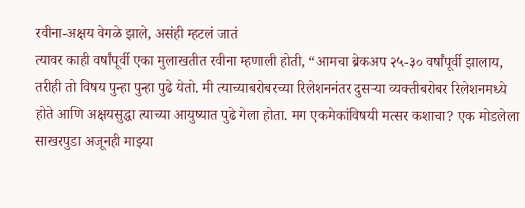रवीना-अक्षय वेगळे झाले, असंही म्हटलं जातं
त्यावर काही वर्षांपूर्वी एका मुलाखतीत रवीना म्हणाली होती, “आमचा ब्रेकअप २५-३० वर्षांपूर्वी झालाय, तरीही तो विषय पुन्हा पुन्हा पुढे येतो. मी त्याच्याबरोबरच्या रिलेशननंतर दुसऱ्या व्यक्तीबरोबर रिलेशनमध्ये होते आणि अक्षयसुद्धा त्याच्या आयुष्यात पुढे गेला होता. मग एकमेकांविषयी मत्सर कशाचा? एक मोडलेला साखरपुडा अजूनही माझ्या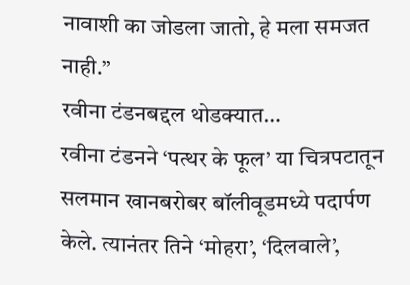नावाशी का जोडला जातो, हे मला समजत नाही.”
रवीना टंडनबद्दल थोडक्यात…
रवीना टंडनने ‘पत्थर के फूल’ या चित्रपटातून सलमान खानबरोबर बॉलीवूडमध्ये पदार्पण केले. त्यानंतर तिने ‘मोहरा’, ‘दिलवाले’,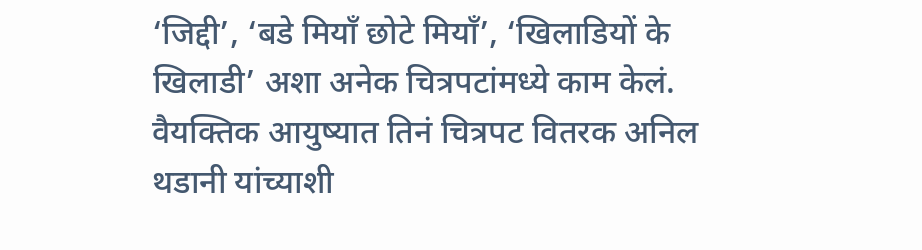‘जिद्दी’, ‘बडे मियाँ छोटे मियाँ’, ‘खिलाडियों के खिलाडी’ अशा अनेक चित्रपटांमध्ये काम केलं. वैयक्तिक आयुष्यात तिनं चित्रपट वितरक अनिल थडानी यांच्याशी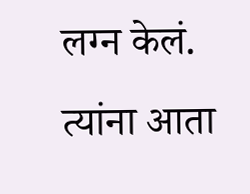लग्न केलं. त्यांना आता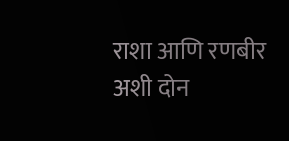राशा आणि रणबीर अशी दोन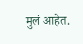मुलं आहेत.